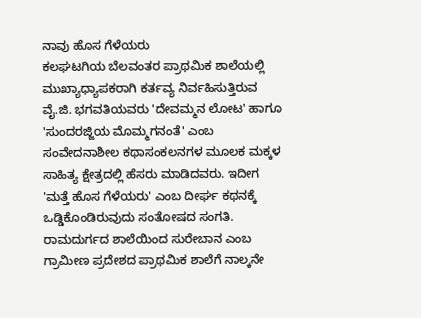ನಾವು ಹೊಸ ಗೆಳೆಯರು
ಕಲಘಟಗಿಯ ಬೆಲವಂತರ ಪ್ರಾಥಮಿಕ ಶಾಲೆಯಲ್ಲಿ ಮುಖ್ಯಾಧ್ಯಾಪಕರಾಗಿ ಕರ್ತವ್ಯ ನಿರ್ವಹಿಸುತ್ತಿರುವ ವೈ.ಜಿ. ಭಗವತಿಯವರು 'ದೇವಮ್ಮನ ಲೋಟ' ಹಾಗೂ 'ಸುಂದರಜ್ಜಿಯ ಮೊಮ್ಮಗನಂತೆ' ಎಂಬ ಸಂವೇದನಾಶೀಲ ಕಥಾಸಂಕಲನಗಳ ಮೂಲಕ ಮಕ್ಕಳ ಸಾಹಿತ್ಯ ಕ್ಷೇತ್ರದಲ್ಲಿ ಹೆಸರು ಮಾಡಿದವರು. ಇದೀಗ 'ಮತ್ತೆ ಹೊಸ ಗೆಳೆಯರು' ಎಂಬ ದೀರ್ಘ ಕಥನಕ್ಕೆ ಒಡ್ಡಿಕೊಂಡಿರುವುದು ಸಂತೋಷದ ಸಂಗತಿ.
ರಾಮದುರ್ಗದ ಶಾಲೆಯಿಂದ ಸುರೇಬಾನ ಎಂಬ ಗ್ರಾಮೀಣ ಪ್ರದೇಶದ ಪ್ರಾಥಮಿಕ ಶಾಲೆಗೆ ನಾಲ್ಕನೇ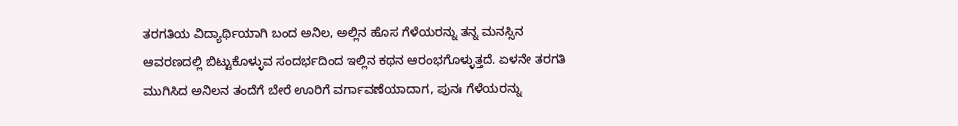ತರಗತಿಯ ವಿದ್ಯಾರ್ಥಿಯಾಗಿ ಬಂದ ಅನಿಲ, ಅಲ್ಲಿನ ಹೊಸ ಗೆಳೆಯರನ್ನು ತನ್ನ ಮನಸ್ಸಿನ ಆವರಣದಲ್ಲಿ ಬಿಟ್ಟುಕೊಳ್ಳುವ ಸಂದರ್ಭದಿಂದ ಇಲ್ಲಿನ ಕಥನ ಆರಂಭಗೊಳ್ಳುತ್ತದೆ. ಏಳನೇ ತರಗತಿ ಮುಗಿಸಿದ ಅನಿಲನ ತಂದೆಗೆ ಬೇರೆ ಊರಿಗೆ ವರ್ಗಾವಣೆಯಾದಾಗ, ಪುನಃ ಗೆಳೆಯರನ್ನು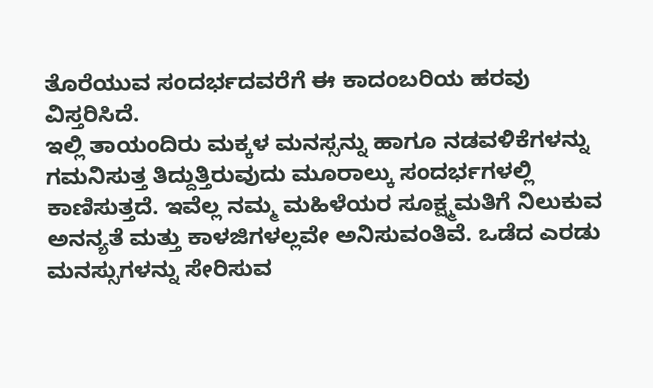ತೊರೆಯುವ ಸಂದರ್ಭದವರೆಗೆ ಈ ಕಾದಂಬರಿಯ ಹರವು ವಿಸ್ತರಿಸಿದೆ.
ಇಲ್ಲಿ ತಾಯಂದಿರು ಮಕ್ಕಳ ಮನಸ್ಸನ್ನು ಹಾಗೂ ನಡವಳಿಕೆಗಳನ್ನು ಗಮನಿಸುತ್ತ ತಿದ್ದುತ್ತಿರುವುದು ಮೂರಾಲ್ಕು ಸಂದರ್ಭಗಳಲ್ಲಿ ಕಾಣಿಸುತ್ತದೆ. ಇವೆಲ್ಲ ನಮ್ಮ ಮಹಿಳೆಯರ ಸೂಕ್ಷ್ಮಮತಿಗೆ ನಿಲುಕುವ ಅನನ್ಯತೆ ಮತ್ತು ಕಾಳಜಿಗಳಲ್ಲವೇ ಅನಿಸುವಂತಿವೆ. ಒಡೆದ ಎರಡು ಮನಸ್ಸುಗಳನ್ನು ಸೇರಿಸುವ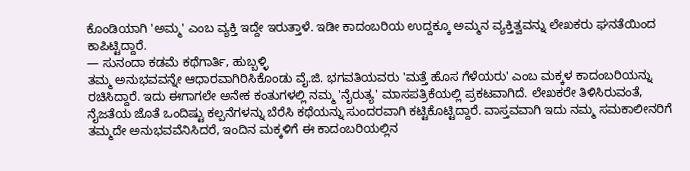ಕೊಂಡಿಯಾಗಿ 'ಅಮ್ಮ' ಎಂಬ ವ್ಯಕ್ತಿ ಇದ್ದೇ ಇರುತ್ತಾಳೆ. ಇಡೀ ಕಾದಂಬರಿಯ ಉದ್ದಕ್ಕೂ ಅಮ್ಮನ ವ್ಯಕ್ತಿತ್ವವನ್ನು ಲೇಖಕರು ಘನತೆಯಿಂದ ಕಾಪಿಟ್ಟಿದ್ದಾರೆ.
— ಸುನಂದಾ ಕಡಮೆ ಕಥೆಗಾರ್ತಿ, ಹುಬ್ಬಳ್ಳಿ
ತಮ್ಮ ಅನುಭವವನ್ನೇ ಆಧಾರವಾಗಿರಿಸಿಕೊಂಡು ವೈ.ಜಿ. ಭಗವತಿಯವರು 'ಮತ್ತೆ ಹೊಸ ಗೆಳೆಯರು' ಎಂಬ ಮಕ್ಕಳ ಕಾದಂಬರಿಯನ್ನು ರಚಿಸಿದ್ದಾರೆ. ಇದು ಈಗಾಗಲೇ ಅನೇಕ ಕಂತುಗಳಲ್ಲಿ ನಮ್ಮ 'ನೈರುತ್ಯ' ಮಾಸಪತ್ರಿಕೆಯಲ್ಲಿ ಪ್ರಕಟವಾಗಿದೆ. ಲೇಖಕರೇ ತಿಳಿಸಿರುವಂತೆ, ನೈಜತೆಯ ಜೊತೆ ಒಂದಿಷ್ಟು ಕಲ್ಪನೆಗಳನ್ನು ಬೆರೆಸಿ ಕಥೆಯನ್ನು ಸುಂದರವಾಗಿ ಕಟ್ಟಿಕೊಟ್ಟಿದ್ದಾರೆ. ವಾಸ್ತವವಾಗಿ ಇದು ನಮ್ಮ ಸಮಕಾಲೀನರಿಗೆ ತಮ್ಮದೇ ಅನುಭವವೆನಿಸಿದರೆ, ಇಂದಿನ ಮಕ್ಕಳಿಗೆ ಈ ಕಾದಂಬರಿಯಲ್ಲಿನ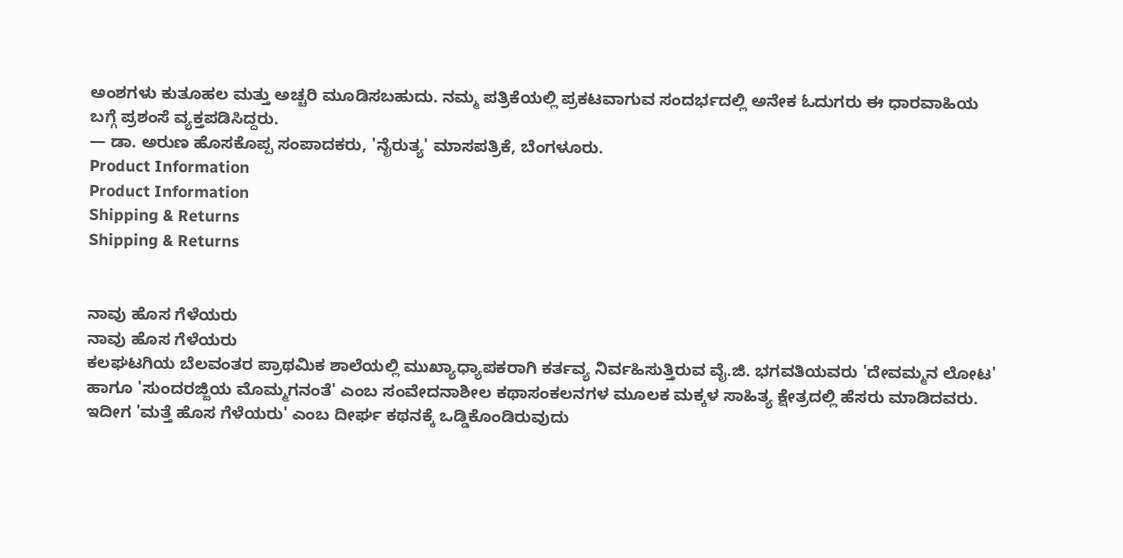ಅಂಶಗಳು ಕುತೂಹಲ ಮತ್ತು ಅಚ್ಚರಿ ಮೂಡಿಸಬಹುದು. ನಮ್ಮ ಪತ್ರಿಕೆಯಲ್ಲಿ ಪ್ರಕಟವಾಗುವ ಸಂದರ್ಭದಲ್ಲಿ ಅನೇಕ ಓದುಗರು ಈ ಧಾರವಾಹಿಯ ಬಗ್ಗೆ ಪ್ರಶಂಸೆ ವ್ಯಕ್ತಪಡಿಸಿದ್ದರು.
— ಡಾ. ಅರುಣ ಹೊಸಕೊಪ್ಪ ಸಂಪಾದಕರು, 'ನೈರುತ್ಯ' ಮಾಸಪತ್ರಿಕೆ, ಬೆಂಗಳೂರು.
Product Information
Product Information
Shipping & Returns
Shipping & Returns


ನಾವು ಹೊಸ ಗೆಳೆಯರು
ನಾವು ಹೊಸ ಗೆಳೆಯರು
ಕಲಘಟಗಿಯ ಬೆಲವಂತರ ಪ್ರಾಥಮಿಕ ಶಾಲೆಯಲ್ಲಿ ಮುಖ್ಯಾಧ್ಯಾಪಕರಾಗಿ ಕರ್ತವ್ಯ ನಿರ್ವಹಿಸುತ್ತಿರುವ ವೈ.ಜಿ. ಭಗವತಿಯವರು 'ದೇವಮ್ಮನ ಲೋಟ' ಹಾಗೂ 'ಸುಂದರಜ್ಜಿಯ ಮೊಮ್ಮಗನಂತೆ' ಎಂಬ ಸಂವೇದನಾಶೀಲ ಕಥಾಸಂಕಲನಗಳ ಮೂಲಕ ಮಕ್ಕಳ ಸಾಹಿತ್ಯ ಕ್ಷೇತ್ರದಲ್ಲಿ ಹೆಸರು ಮಾಡಿದವರು. ಇದೀಗ 'ಮತ್ತೆ ಹೊಸ ಗೆಳೆಯರು' ಎಂಬ ದೀರ್ಘ ಕಥನಕ್ಕೆ ಒಡ್ಡಿಕೊಂಡಿರುವುದು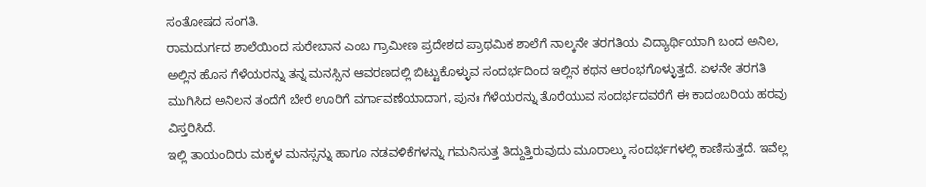ಸಂತೋಷದ ಸಂಗತಿ.
ರಾಮದುರ್ಗದ ಶಾಲೆಯಿಂದ ಸುರೇಬಾನ ಎಂಬ ಗ್ರಾಮೀಣ ಪ್ರದೇಶದ ಪ್ರಾಥಮಿಕ ಶಾಲೆಗೆ ನಾಲ್ಕನೇ ತರಗತಿಯ ವಿದ್ಯಾರ್ಥಿಯಾಗಿ ಬಂದ ಅನಿಲ, ಅಲ್ಲಿನ ಹೊಸ ಗೆಳೆಯರನ್ನು ತನ್ನ ಮನಸ್ಸಿನ ಆವರಣದಲ್ಲಿ ಬಿಟ್ಟುಕೊಳ್ಳುವ ಸಂದರ್ಭದಿಂದ ಇಲ್ಲಿನ ಕಥನ ಆರಂಭಗೊಳ್ಳುತ್ತದೆ. ಏಳನೇ ತರಗತಿ ಮುಗಿಸಿದ ಅನಿಲನ ತಂದೆಗೆ ಬೇರೆ ಊರಿಗೆ ವರ್ಗಾವಣೆಯಾದಾಗ, ಪುನಃ ಗೆಳೆಯರನ್ನು ತೊರೆಯುವ ಸಂದರ್ಭದವರೆಗೆ ಈ ಕಾದಂಬರಿಯ ಹರವು ವಿಸ್ತರಿಸಿದೆ.
ಇಲ್ಲಿ ತಾಯಂದಿರು ಮಕ್ಕಳ ಮನಸ್ಸನ್ನು ಹಾಗೂ ನಡವಳಿಕೆಗಳನ್ನು ಗಮನಿಸುತ್ತ ತಿದ್ದುತ್ತಿರುವುದು ಮೂರಾಲ್ಕು ಸಂದರ್ಭಗಳಲ್ಲಿ ಕಾಣಿಸುತ್ತದೆ. ಇವೆಲ್ಲ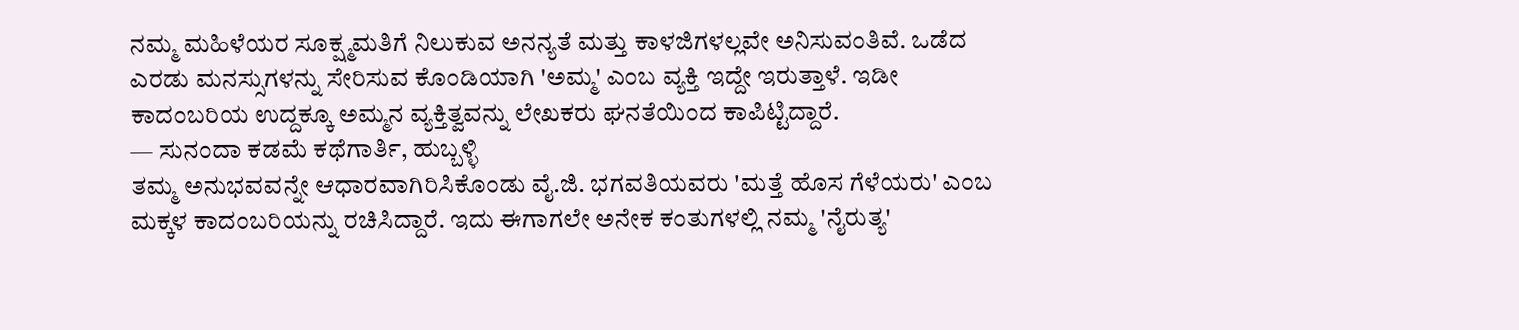ನಮ್ಮ ಮಹಿಳೆಯರ ಸೂಕ್ಷ್ಮಮತಿಗೆ ನಿಲುಕುವ ಅನನ್ಯತೆ ಮತ್ತು ಕಾಳಜಿಗಳಲ್ಲವೇ ಅನಿಸುವಂತಿವೆ. ಒಡೆದ ಎರಡು ಮನಸ್ಸುಗಳನ್ನು ಸೇರಿಸುವ ಕೊಂಡಿಯಾಗಿ 'ಅಮ್ಮ' ಎಂಬ ವ್ಯಕ್ತಿ ಇದ್ದೇ ಇರುತ್ತಾಳೆ. ಇಡೀ ಕಾದಂಬರಿಯ ಉದ್ದಕ್ಕೂ ಅಮ್ಮನ ವ್ಯಕ್ತಿತ್ವವನ್ನು ಲೇಖಕರು ಘನತೆಯಿಂದ ಕಾಪಿಟ್ಟಿದ್ದಾರೆ.
— ಸುನಂದಾ ಕಡಮೆ ಕಥೆಗಾರ್ತಿ, ಹುಬ್ಬಳ್ಳಿ
ತಮ್ಮ ಅನುಭವವನ್ನೇ ಆಧಾರವಾಗಿರಿಸಿಕೊಂಡು ವೈ.ಜಿ. ಭಗವತಿಯವರು 'ಮತ್ತೆ ಹೊಸ ಗೆಳೆಯರು' ಎಂಬ ಮಕ್ಕಳ ಕಾದಂಬರಿಯನ್ನು ರಚಿಸಿದ್ದಾರೆ. ಇದು ಈಗಾಗಲೇ ಅನೇಕ ಕಂತುಗಳಲ್ಲಿ ನಮ್ಮ 'ನೈರುತ್ಯ'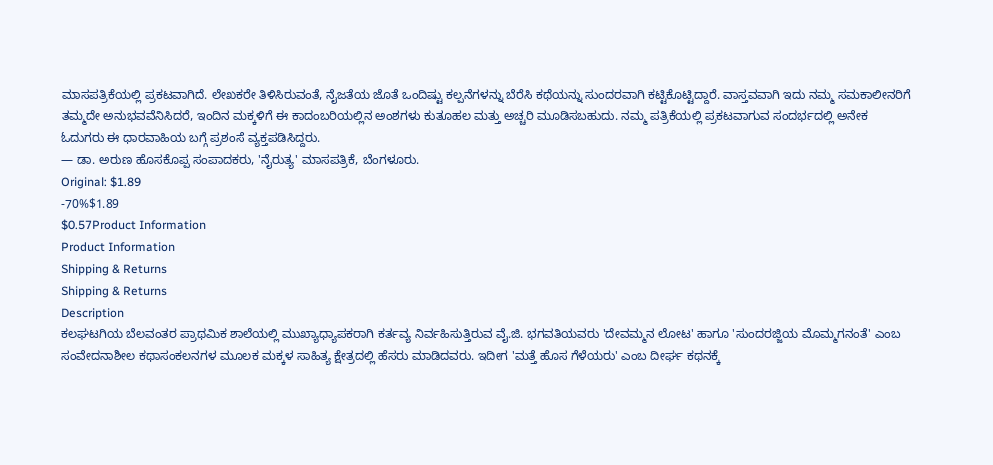ಮಾಸಪತ್ರಿಕೆಯಲ್ಲಿ ಪ್ರಕಟವಾಗಿದೆ. ಲೇಖಕರೇ ತಿಳಿಸಿರುವಂತೆ, ನೈಜತೆಯ ಜೊತೆ ಒಂದಿಷ್ಟು ಕಲ್ಪನೆಗಳನ್ನು ಬೆರೆಸಿ ಕಥೆಯನ್ನು ಸುಂದರವಾಗಿ ಕಟ್ಟಿಕೊಟ್ಟಿದ್ದಾರೆ. ವಾಸ್ತವವಾಗಿ ಇದು ನಮ್ಮ ಸಮಕಾಲೀನರಿಗೆ ತಮ್ಮದೇ ಅನುಭವವೆನಿಸಿದರೆ, ಇಂದಿನ ಮಕ್ಕಳಿಗೆ ಈ ಕಾದಂಬರಿಯಲ್ಲಿನ ಅಂಶಗಳು ಕುತೂಹಲ ಮತ್ತು ಅಚ್ಚರಿ ಮೂಡಿಸಬಹುದು. ನಮ್ಮ ಪತ್ರಿಕೆಯಲ್ಲಿ ಪ್ರಕಟವಾಗುವ ಸಂದರ್ಭದಲ್ಲಿ ಅನೇಕ ಓದುಗರು ಈ ಧಾರವಾಹಿಯ ಬಗ್ಗೆ ಪ್ರಶಂಸೆ ವ್ಯಕ್ತಪಡಿಸಿದ್ದರು.
— ಡಾ. ಅರುಣ ಹೊಸಕೊಪ್ಪ ಸಂಪಾದಕರು, 'ನೈರುತ್ಯ' ಮಾಸಪತ್ರಿಕೆ, ಬೆಂಗಳೂರು.
Original: $1.89
-70%$1.89
$0.57Product Information
Product Information
Shipping & Returns
Shipping & Returns
Description
ಕಲಘಟಗಿಯ ಬೆಲವಂತರ ಪ್ರಾಥಮಿಕ ಶಾಲೆಯಲ್ಲಿ ಮುಖ್ಯಾಧ್ಯಾಪಕರಾಗಿ ಕರ್ತವ್ಯ ನಿರ್ವಹಿಸುತ್ತಿರುವ ವೈ.ಜಿ. ಭಗವತಿಯವರು 'ದೇವಮ್ಮನ ಲೋಟ' ಹಾಗೂ 'ಸುಂದರಜ್ಜಿಯ ಮೊಮ್ಮಗನಂತೆ' ಎಂಬ ಸಂವೇದನಾಶೀಲ ಕಥಾಸಂಕಲನಗಳ ಮೂಲಕ ಮಕ್ಕಳ ಸಾಹಿತ್ಯ ಕ್ಷೇತ್ರದಲ್ಲಿ ಹೆಸರು ಮಾಡಿದವರು. ಇದೀಗ 'ಮತ್ತೆ ಹೊಸ ಗೆಳೆಯರು' ಎಂಬ ದೀರ್ಘ ಕಥನಕ್ಕೆ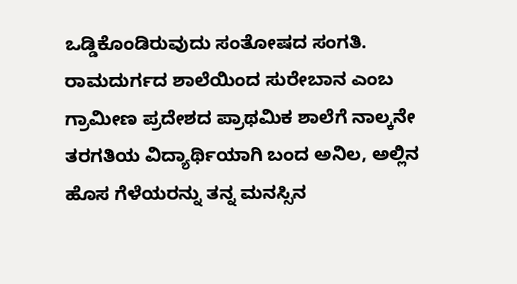ಒಡ್ಡಿಕೊಂಡಿರುವುದು ಸಂತೋಷದ ಸಂಗತಿ.
ರಾಮದುರ್ಗದ ಶಾಲೆಯಿಂದ ಸುರೇಬಾನ ಎಂಬ ಗ್ರಾಮೀಣ ಪ್ರದೇಶದ ಪ್ರಾಥಮಿಕ ಶಾಲೆಗೆ ನಾಲ್ಕನೇ ತರಗತಿಯ ವಿದ್ಯಾರ್ಥಿಯಾಗಿ ಬಂದ ಅನಿಲ, ಅಲ್ಲಿನ ಹೊಸ ಗೆಳೆಯರನ್ನು ತನ್ನ ಮನಸ್ಸಿನ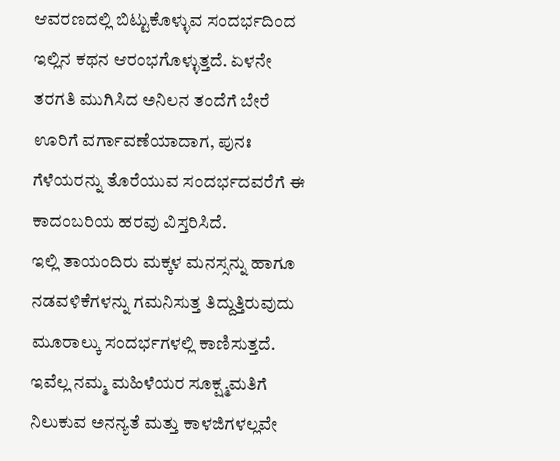ಆವರಣದಲ್ಲಿ ಬಿಟ್ಟುಕೊಳ್ಳುವ ಸಂದರ್ಭದಿಂದ ಇಲ್ಲಿನ ಕಥನ ಆರಂಭಗೊಳ್ಳುತ್ತದೆ. ಏಳನೇ ತರಗತಿ ಮುಗಿಸಿದ ಅನಿಲನ ತಂದೆಗೆ ಬೇರೆ ಊರಿಗೆ ವರ್ಗಾವಣೆಯಾದಾಗ, ಪುನಃ ಗೆಳೆಯರನ್ನು ತೊರೆಯುವ ಸಂದರ್ಭದವರೆಗೆ ಈ ಕಾದಂಬರಿಯ ಹರವು ವಿಸ್ತರಿಸಿದೆ.
ಇಲ್ಲಿ ತಾಯಂದಿರು ಮಕ್ಕಳ ಮನಸ್ಸನ್ನು ಹಾಗೂ ನಡವಳಿಕೆಗಳನ್ನು ಗಮನಿಸುತ್ತ ತಿದ್ದುತ್ತಿರುವುದು ಮೂರಾಲ್ಕು ಸಂದರ್ಭಗಳಲ್ಲಿ ಕಾಣಿಸುತ್ತದೆ. ಇವೆಲ್ಲ ನಮ್ಮ ಮಹಿಳೆಯರ ಸೂಕ್ಷ್ಮಮತಿಗೆ ನಿಲುಕುವ ಅನನ್ಯತೆ ಮತ್ತು ಕಾಳಜಿಗಳಲ್ಲವೇ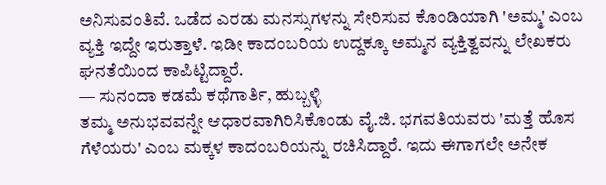ಅನಿಸುವಂತಿವೆ. ಒಡೆದ ಎರಡು ಮನಸ್ಸುಗಳನ್ನು ಸೇರಿಸುವ ಕೊಂಡಿಯಾಗಿ 'ಅಮ್ಮ' ಎಂಬ ವ್ಯಕ್ತಿ ಇದ್ದೇ ಇರುತ್ತಾಳೆ. ಇಡೀ ಕಾದಂಬರಿಯ ಉದ್ದಕ್ಕೂ ಅಮ್ಮನ ವ್ಯಕ್ತಿತ್ವವನ್ನು ಲೇಖಕರು ಘನತೆಯಿಂದ ಕಾಪಿಟ್ಟಿದ್ದಾರೆ.
— ಸುನಂದಾ ಕಡಮೆ ಕಥೆಗಾರ್ತಿ, ಹುಬ್ಬಳ್ಳಿ
ತಮ್ಮ ಅನುಭವವನ್ನೇ ಆಧಾರವಾಗಿರಿಸಿಕೊಂಡು ವೈ.ಜಿ. ಭಗವತಿಯವರು 'ಮತ್ತೆ ಹೊಸ ಗೆಳೆಯರು' ಎಂಬ ಮಕ್ಕಳ ಕಾದಂಬರಿಯನ್ನು ರಚಿಸಿದ್ದಾರೆ. ಇದು ಈಗಾಗಲೇ ಅನೇಕ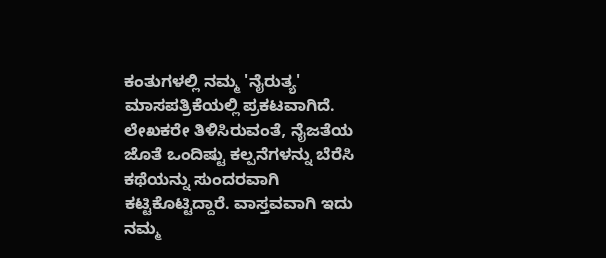ಕಂತುಗಳಲ್ಲಿ ನಮ್ಮ 'ನೈರುತ್ಯ' ಮಾಸಪತ್ರಿಕೆಯಲ್ಲಿ ಪ್ರಕಟವಾಗಿದೆ. ಲೇಖಕರೇ ತಿಳಿಸಿರುವಂತೆ, ನೈಜತೆಯ ಜೊತೆ ಒಂದಿಷ್ಟು ಕಲ್ಪನೆಗಳನ್ನು ಬೆರೆಸಿ ಕಥೆಯನ್ನು ಸುಂದರವಾಗಿ ಕಟ್ಟಿಕೊಟ್ಟಿದ್ದಾರೆ. ವಾಸ್ತವವಾಗಿ ಇದು ನಮ್ಮ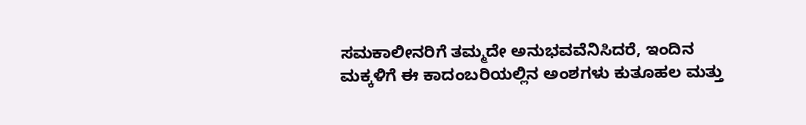ಸಮಕಾಲೀನರಿಗೆ ತಮ್ಮದೇ ಅನುಭವವೆನಿಸಿದರೆ, ಇಂದಿನ ಮಕ್ಕಳಿಗೆ ಈ ಕಾದಂಬರಿಯಲ್ಲಿನ ಅಂಶಗಳು ಕುತೂಹಲ ಮತ್ತು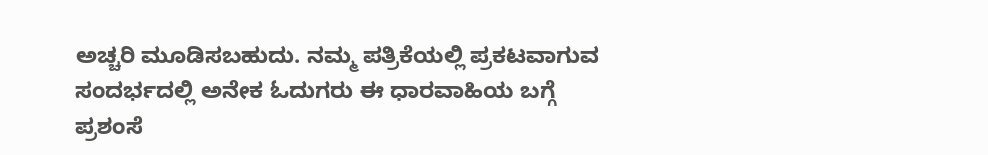ಅಚ್ಚರಿ ಮೂಡಿಸಬಹುದು. ನಮ್ಮ ಪತ್ರಿಕೆಯಲ್ಲಿ ಪ್ರಕಟವಾಗುವ ಸಂದರ್ಭದಲ್ಲಿ ಅನೇಕ ಓದುಗರು ಈ ಧಾರವಾಹಿಯ ಬಗ್ಗೆ ಪ್ರಶಂಸೆ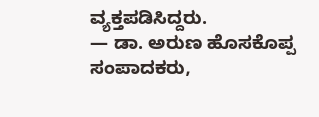ವ್ಯಕ್ತಪಡಿಸಿದ್ದರು.
— ಡಾ. ಅರುಣ ಹೊಸಕೊಪ್ಪ ಸಂಪಾದಕರು,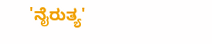'ನೈರುತ್ಯ'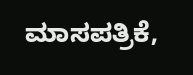ಮಾಸಪತ್ರಿಕೆ,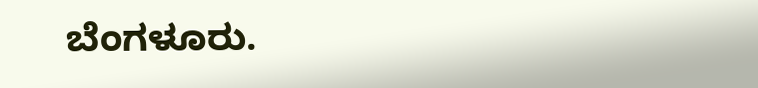ಬೆಂಗಳೂರು.